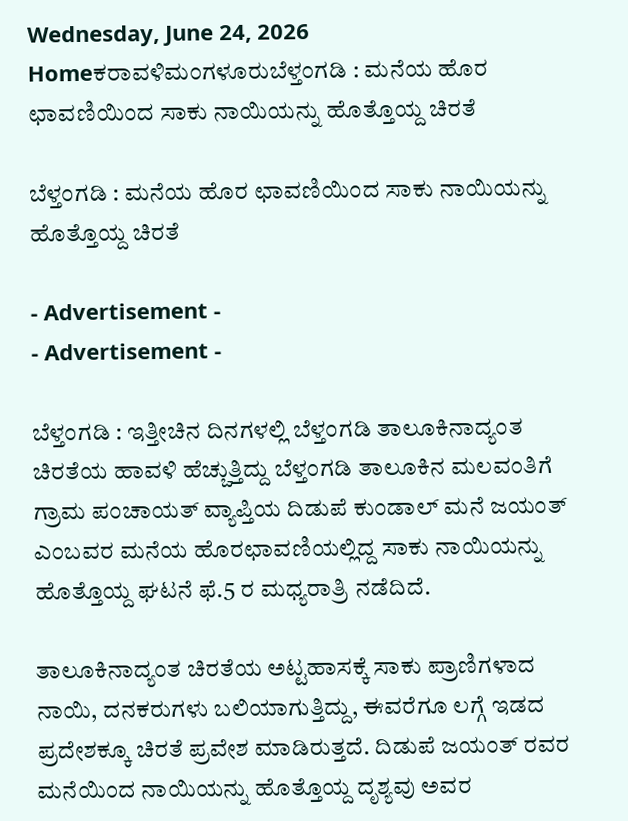Wednesday, June 24, 2026
Homeಕರಾವಳಿಮಂಗಳೂರುಬೆಳ್ತಂಗಡಿ : ಮನೆಯ ಹೊರ ಛಾವಣಿಯಿಂದ ಸಾಕು ನಾಯಿಯನ್ನು ಹೊತ್ತೊಯ್ದ ಚಿರತೆ

ಬೆಳ್ತಂಗಡಿ : ಮನೆಯ ಹೊರ ಛಾವಣಿಯಿಂದ ಸಾಕು ನಾಯಿಯನ್ನು ಹೊತ್ತೊಯ್ದ ಚಿರತೆ

- Advertisement -
- Advertisement -

ಬೆಳ್ತಂಗಡಿ : ಇತ್ತೀಚಿನ ದಿನಗಳಲ್ಲಿ ಬೆಳ್ತಂಗಡಿ ತಾಲೂಕಿನಾದ್ಯಂತ ಚಿರತೆಯ ಹಾವಳಿ ಹೆಚ್ಚುತ್ತಿದ್ದು ಬೆಳ್ತಂಗಡಿ ತಾಲೂಕಿನ ಮಲವಂತಿಗೆ ಗ್ರಾಮ ಪಂಚಾಯತ್ ವ್ಯಾಪ್ತಿಯ ದಿಡುಪೆ ಕುಂಡಾಲ್ ಮನೆ ಜಯಂತ್ ಎಂಬವರ ಮನೆಯ ಹೊರಛಾವಣಿಯಲ್ಲಿದ್ದ ಸಾಕು ನಾಯಿಯನ್ನು ಹೊತ್ತೊಯ್ದ ಘಟನೆ ಫೆ.5 ರ ಮಧ್ಯರಾತ್ರಿ ನಡೆದಿದೆ.

ತಾಲೂಕಿನಾದ್ಯಂತ ಚಿರತೆಯ ಅಟ್ಟಹಾಸಕ್ಕೆ ಸಾಕು ಪ್ರಾಣಿಗಳಾದ ನಾಯಿ, ದನಕರುಗಳು ಬಲಿಯಾಗುತ್ತಿದ್ದು, ಈವರೆಗೂ ಲಗ್ಗೆ ಇಡದ ಪ್ರದೇಶಕ್ಕೂ ಚಿರತೆ ಪ್ರವೇಶ ಮಾಡಿರುತ್ತದೆ. ದಿಡುಪೆ ಜಯಂತ್ ರವರ ಮನೆಯಿಂದ ನಾಯಿಯನ್ನು ಹೊತ್ತೊಯ್ದ ದೃಶ್ಯವು ಅವರ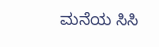ಮನೆಯ ಸಿಸಿ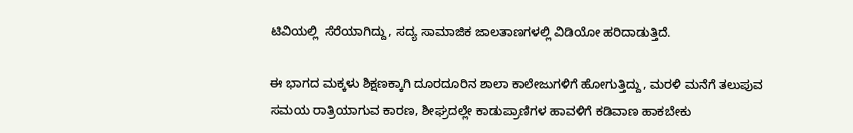ಟಿವಿಯಲ್ಲಿ  ಸೆರೆಯಾಗಿದ್ದು, ಸದ್ಯ ಸಾಮಾಜಿಕ ಜಾಲತಾಣಗಳಲ್ಲಿ ವಿಡಿಯೋ ಹರಿದಾಡುತ್ತಿದೆ.

ಈ ಭಾಗದ ಮಕ್ಕಳು ಶಿಕ್ಷಣಕ್ಕಾಗಿ ದೂರದೂರಿನ ಶಾಲಾ ಕಾಲೇಜುಗಳಿಗೆ ಹೋಗುತ್ತಿದ್ದು, ಮರಳಿ ಮನೆಗೆ ತಲುಪುವ ಸಮಯ ರಾತ್ರಿಯಾಗುವ ಕಾರಣ, ಶೀಘ್ರದಲ್ಲೇ ಕಾಡುಪ್ರಾಣಿಗಳ ಹಾವಳಿಗೆ ಕಡಿವಾಣ ಹಾಕಬೇಕು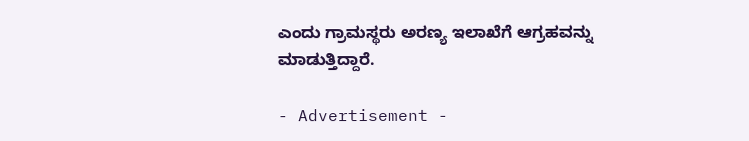ಎಂದು ಗ್ರಾಮಸ್ಥರು ಅರಣ್ಯ ಇಲಾಖೆಗೆ ಆಗ್ರಹವನ್ನು ಮಾಡುತ್ತಿದ್ದಾರೆ.

- Advertisement -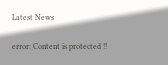Latest News

error: Content is protected !!